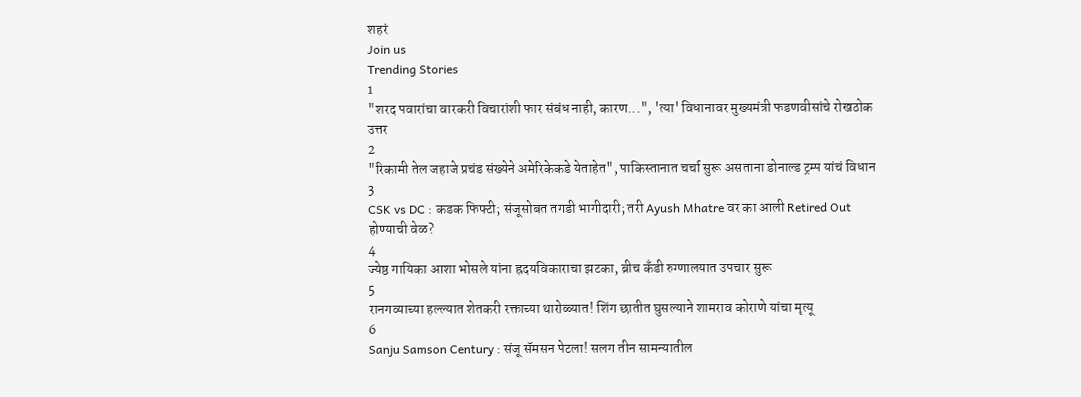शहरं
Join us
Trending Stories
1
"शरद पवारांचा वारकरी विचारांशी फार संबंध नाही, कारण...", 'त्या' विधानावर मुख्यमंत्री फडणवीसांचे रोखठोक उत्तर
2
"रिकामी तेल जहाजे प्रचंड संख्येने अमेरिकेकडे येताहेत", पाकिस्तानात चर्चा सुरू असताना डोनाल्ड ट्रम्प यांचं विधान
3
CSK vs DC : कडक फिफ्टी; संजूसोबत तगडी भागीदारी; तरी Ayush Mhatre वर का आली Retired Out होण्याची वेळ?
4
ज्येष्ठ गायिका आशा भोसले यांना ह्रदयविकाराचा झटका, ब्रीच कँडी रुग्णालयात उपचार सुरू
5
रानगव्याच्या हल्ल्यात शेतकरी रक्ताच्या थारोळ्यात! शिंग छातीत घुसल्याने शामराव कोराणे यांचा मृत्यू
6
Sanju Samson Century : संजू सॅमसन पेटला! सलग तीन सामन्यातील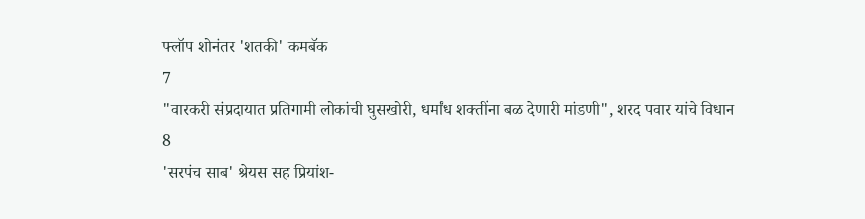फ्लॉप शोनंतर 'शतकी' कमबॅक
7
"वारकरी संप्रदायात प्रतिगामी लोकांची घुसखोरी, धर्मांध शक्तींना बळ देणारी मांडणी", शरद पवार यांचे विधान
8
'सरपंच साब' श्रेयस सह प्रियांश-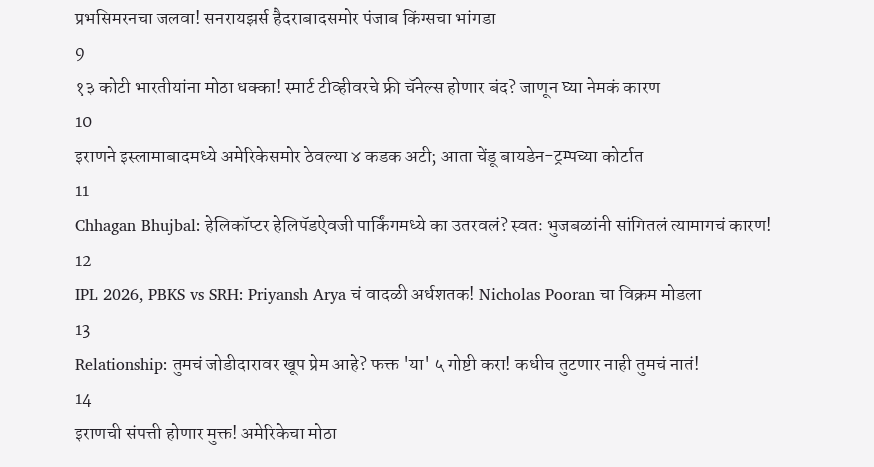प्रभसिमरनचा जलवा! सनरायझर्स हैदराबादसमोर पंजाब किंग्सचा भांगडा
9
१३ कोटी भारतीयांना मोठा धक्का! स्मार्ट टीव्हीवरचे फ्री चॅनेल्स होणार बंद? जाणून घ्या नेमकं कारण
10
इराणने इस्लामाबादमध्ये अमेरिकेसमोर ठेवल्या ४ कडक अटी; आता चेंडू बायडेन-ट्रम्पच्या कोर्टात
11
Chhagan Bhujbal: हेलिकॉप्टर हेलिपॅडऐवजी पार्किंगमध्ये का उतरवलं? स्वतः भुजबळांनी सांगितलं त्यामागचं कारण!
12
IPL 2026, PBKS vs SRH: Priyansh Arya चं वादळी अर्धशतक! Nicholas Pooran चा विक्रम मोडला
13
Relationship: तुमचं जोडीदारावर खूप प्रेम आहे? फक्त 'या' ५ गोष्टी करा! कधीच तुटणार नाही तुमचं नातं!
14
इराणची संपत्ती होणार मुक्त! अमेरिकेचा मोठा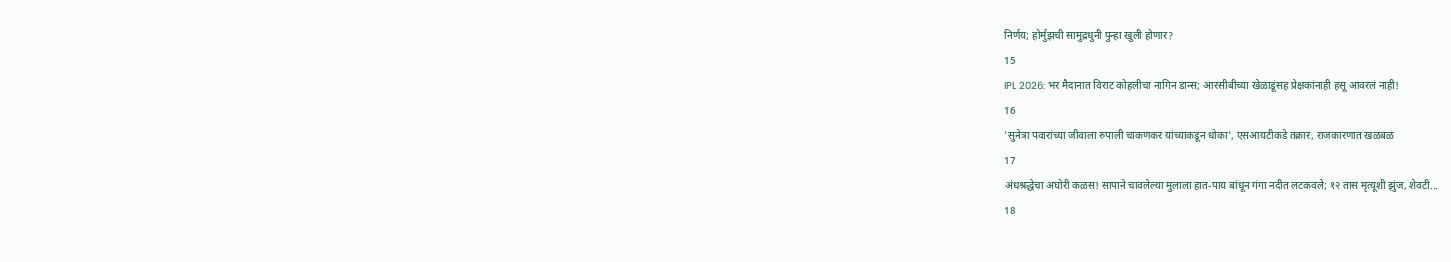निर्णय; होर्मुझची सामुद्रधुनी पुन्हा खुली होणार?
15
IPL 2026: भर मैदानात विराट कोहलीचा नागिन डान्स; आरसीबीच्या खेळाडूंसह प्रेक्षकांनाही हसू आवरलं नाही!
16
'सुनेत्रा पवारांच्या जीवाला रुपाली चाकणकर यांच्याकडून धोका', एसआयटीकडे तक्रार, राजकारणात खळबळ
17
अंधश्रद्धेचा अघोरी कळस! सापाने चावलेल्या मुलाला हात-पाय बांधून गंगा नदीत लटकवले; १२ तास मृत्यूशी झुंज, शेवटी...
18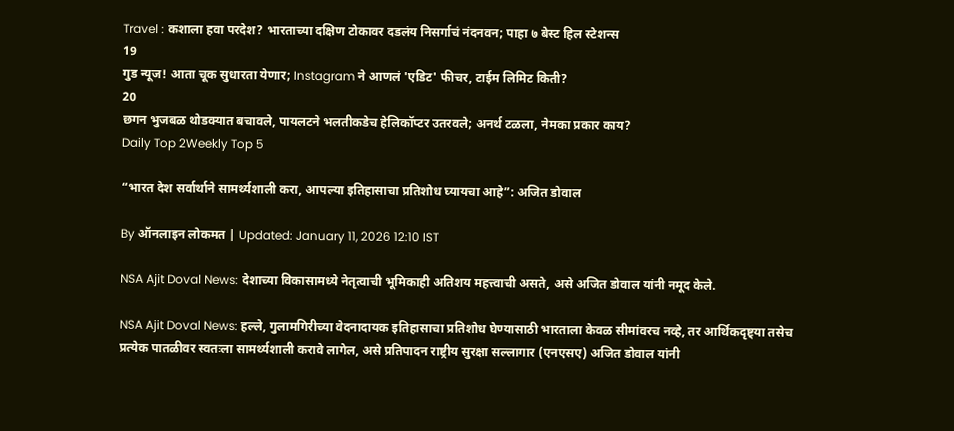Travel : कशाला हवा परदेश? भारताच्या दक्षिण टोकावर दडलंय निसर्गाचं नंदनवन; पाहा ७ बेस्ट हिल स्टेशन्स
19
गुड न्यूज! आता चूक सुधारता येणार; Instagram ने आणलं 'एडिट' फीचर, टाईम लिमिट किती?
20
छगन भुजबळ थोडक्यात बचावले, पायलटने भलतीकडेच हेलिकॉप्टर उतरवले; अनर्थ टळला, नेमका प्रकार काय?
Daily Top 2Weekly Top 5

“भारत देश सर्वार्थाने सामर्थ्यशाली करा, आपल्या इतिहासाचा प्रतिशोध घ्यायचा आहे”: अजित डोवाल

By ऑनलाइन लोकमत | Updated: January 11, 2026 12:10 IST

NSA Ajit Doval News: देशाच्या विकासामध्ये नेतृत्वाची भूमिकाही अतिशय महत्त्वाची असते, असे अजित डोवाल यांनी नमूद केले.

NSA Ajit Doval News: हल्ले, गुलामगिरीच्या वेदनादायक इतिहासाचा प्रतिशोध घेण्यासाठी भारताला केवळ सीमांवरच नव्हे, तर आर्थिकदृष्ट्या तसेच प्रत्येक पातळीवर स्वतःला सामर्थ्यशाली करावे लागेल, असे प्रतिपादन राष्ट्रीय सुरक्षा सल्लागार (एनएसए) अजित डोवाल यांनी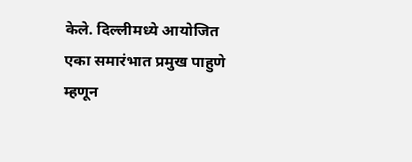केले. दिल्लीमध्ये आयोजित एका समारंभात प्रमुख पाहुणे म्हणून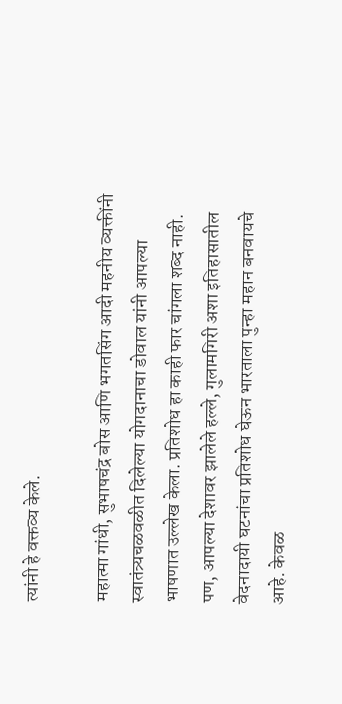त्यांनी हे वक्तव्य केले.

महात्मा गांधी, सुभाषचंद्र बोस आणि भगतसिंग आदी महनीय व्यक्तींनी स्वातंत्र्यचळवळीत दिलेल्या योगदानाचा डोवाल यांनी आपल्या भाषणात उल्लेख केला. प्रतिशोध हा काही फार चांगला शब्द नाही. पण, आपल्या देशावर झालेले हल्ले, गुलामगिरी अशा इतिहासातील वेदनादायी घटनांचा प्रतिशोध घेऊन भारताला पुन्हा महान बनवायचे आहे. केवळ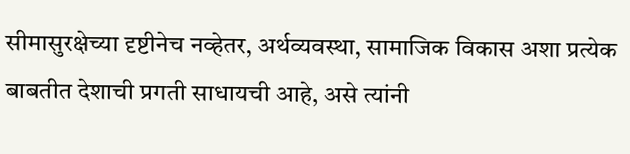सीमासुरक्षेच्या दृष्टीनेच नव्हेतर, अर्थव्यवस्था, सामाजिक विकास अशा प्रत्येक बाबतीत देशाची प्रगती साधायची आहे, असे त्यांनी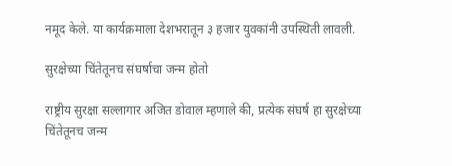नमूद केले. या कार्यक्रमाला देशभरातून ३ हजार युवकांनी उपस्थिती लावली.

सुरक्षेच्या चिंतेतूनच संघर्षाचा जन्म होतो

राष्ट्रीय सुरक्षा सल्लागार अजित डोवाल म्हणाले की, प्रत्येक संघर्ष हा सुरक्षेच्या चिंतेतूनच जन्म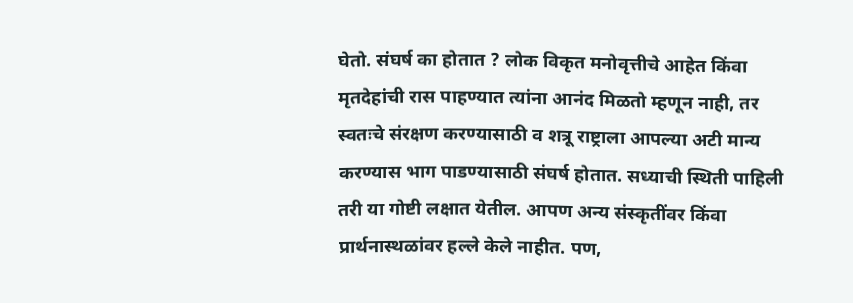घेतो. संघर्ष का होतात ? लोक विकृत मनोवृत्तीचे आहेत किंवा मृतदेहांची रास पाहण्यात त्यांना आनंद मिळतो म्हणून नाही, तर स्वतःचे संरक्षण करण्यासाठी व शत्रू राष्ट्राला आपल्या अटी मान्य करण्यास भाग पाडण्यासाठी संघर्ष होतात. सध्याची स्थिती पाहिली तरी या गोष्टी लक्षात येतील. आपण अन्य संस्कृतींवर किंवा प्रार्थनास्थळांवर हल्ले केले नाहीत. पण,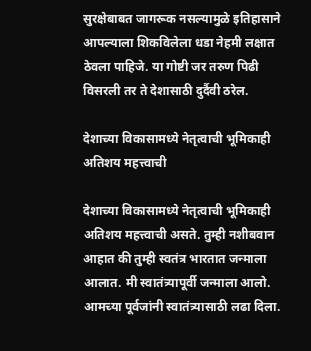सुरक्षेबाबत जागरूक नसल्यामुळे इतिहासाने आपल्याला शिकविलेला धडा नेहमी लक्षात ठेवला पाहिजे. या गोष्टी जर तरुण पिढी विसरली तर ते देशासाठी दुर्दैवी ठरेल.

देशाच्या विकासामध्ये नेतृत्वाची भूमिकाही अतिशय महत्त्वाची

देशाच्या विकासामध्ये नेतृत्वाची भूमिकाही अतिशय महत्त्वाची असते. तुम्ही नशीबवान आहात की तुम्ही स्वतंत्र भारतात जन्माला आलात. मी स्वातंत्र्यापूर्वी जन्माला आलो. आमच्या पूर्वजांनी स्वातंत्र्यासाठी लढा दिला.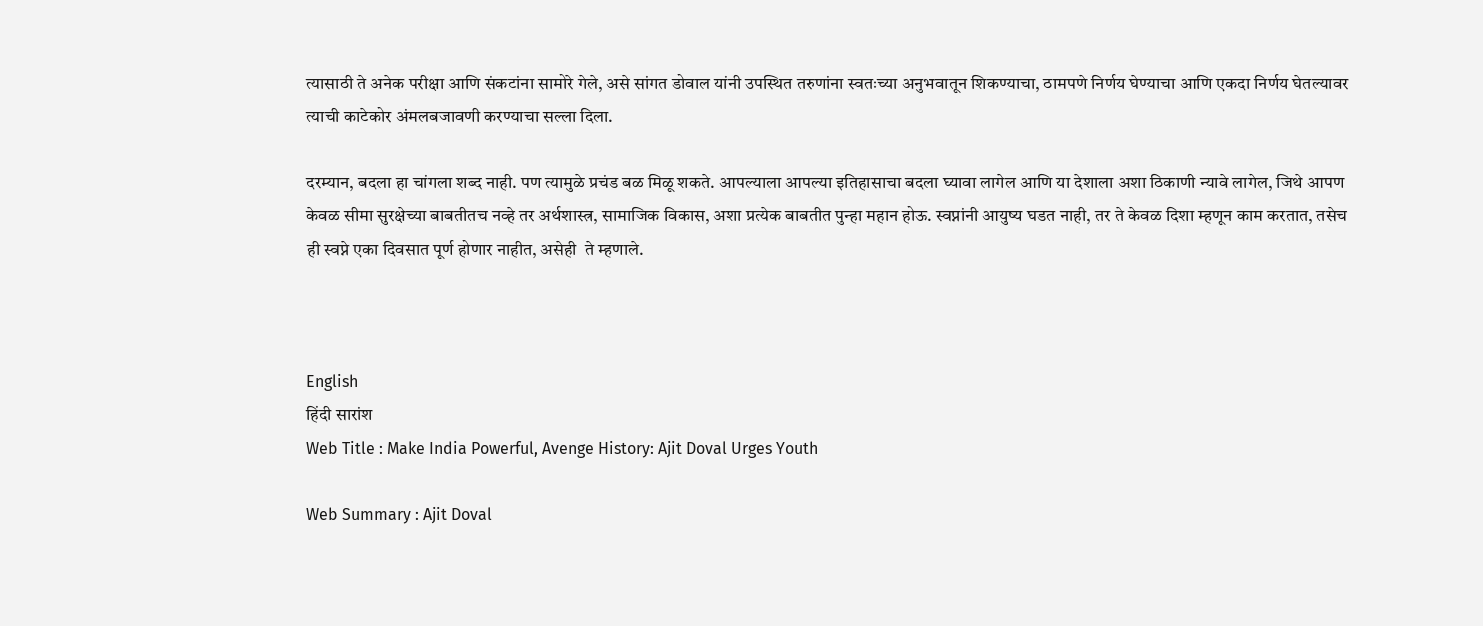त्यासाठी ते अनेक परीक्षा आणि संकटांना सामोरे गेले, असे सांगत डोवाल यांनी उपस्थित तरुणांना स्वतःच्या अनुभवातून शिकण्याचा, ठामपणे निर्णय घेण्याचा आणि एकदा निर्णय घेतल्यावर त्याची काटेकोर अंमलबजावणी करण्याचा सल्ला दिला.

दरम्यान, बदला हा चांगला शब्द नाही. पण त्यामुळे प्रचंड बळ मिळू शकते. आपल्याला आपल्या इतिहासाचा बदला घ्यावा लागेल आणि या देशाला अशा ठिकाणी न्यावे लागेल, जिथे आपण केवळ सीमा सुरक्षेच्या बाबतीतच नव्हे तर अर्थशास्त्र, सामाजिक विकास, अशा प्रत्येक बाबतीत पुन्हा महान होऊ. स्वप्नांनी आयुष्य घडत नाही, तर ते केवळ दिशा म्हणून काम करतात, तसेच ही स्वप्ने एका दिवसात पूर्ण होणार नाहीत, असेही  ते म्हणाले.



English
हिंदी सारांश
Web Title : Make India Powerful, Avenge History: Ajit Doval Urges Youth

Web Summary : Ajit Doval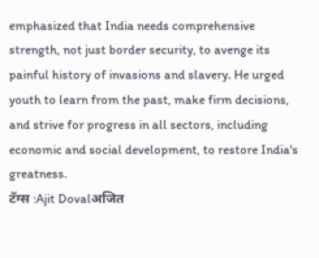emphasized that India needs comprehensive strength, not just border security, to avenge its painful history of invasions and slavery. He urged youth to learn from the past, make firm decisions, and strive for progress in all sectors, including economic and social development, to restore India's greatness.
टॅग्स :Ajit Dovalअजित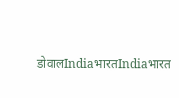डोवालIndiaभारतIndiaभारत